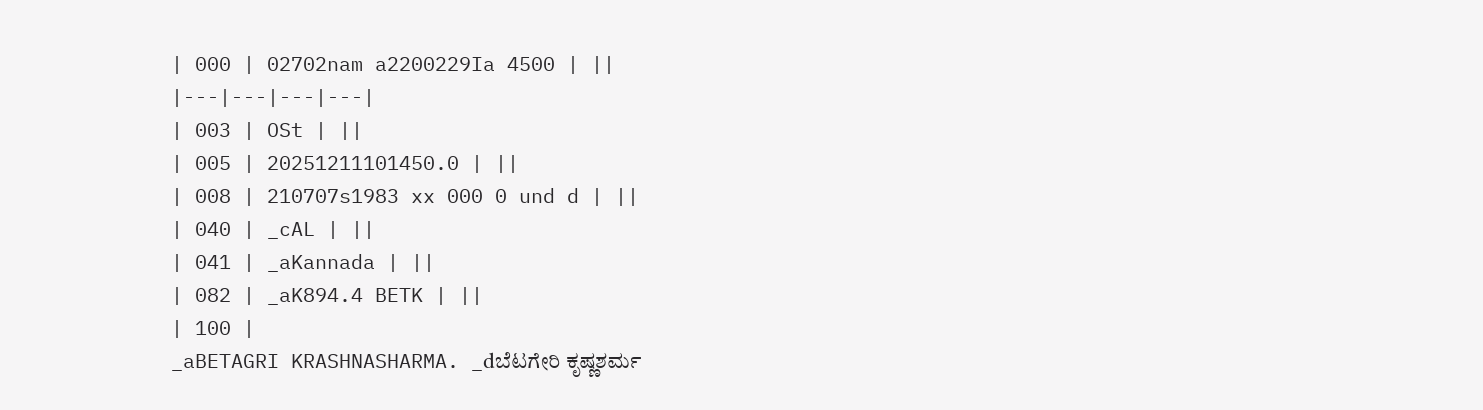| 000 | 02702nam a2200229Ia 4500 | ||
|---|---|---|---|
| 003 | OSt | ||
| 005 | 20251211101450.0 | ||
| 008 | 210707s1983 xx 000 0 und d | ||
| 040 | _cAL | ||
| 041 | _aKannada | ||
| 082 | _aK894.4 BETK | ||
| 100 |
_aBETAGRI KRASHNASHARMA. _dಬೆಟಗೇರಿ ಕೃಷ್ಣಶರ್ಮ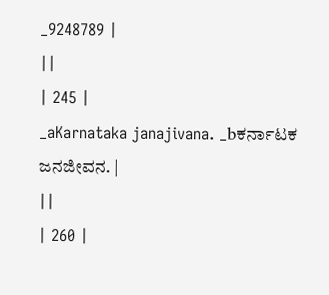_9248789 |
||
| 245 |
_aKarnataka janajivana. _bಕರ್ನಾಟಕ ಜನಜೀವನ. |
||
| 260 |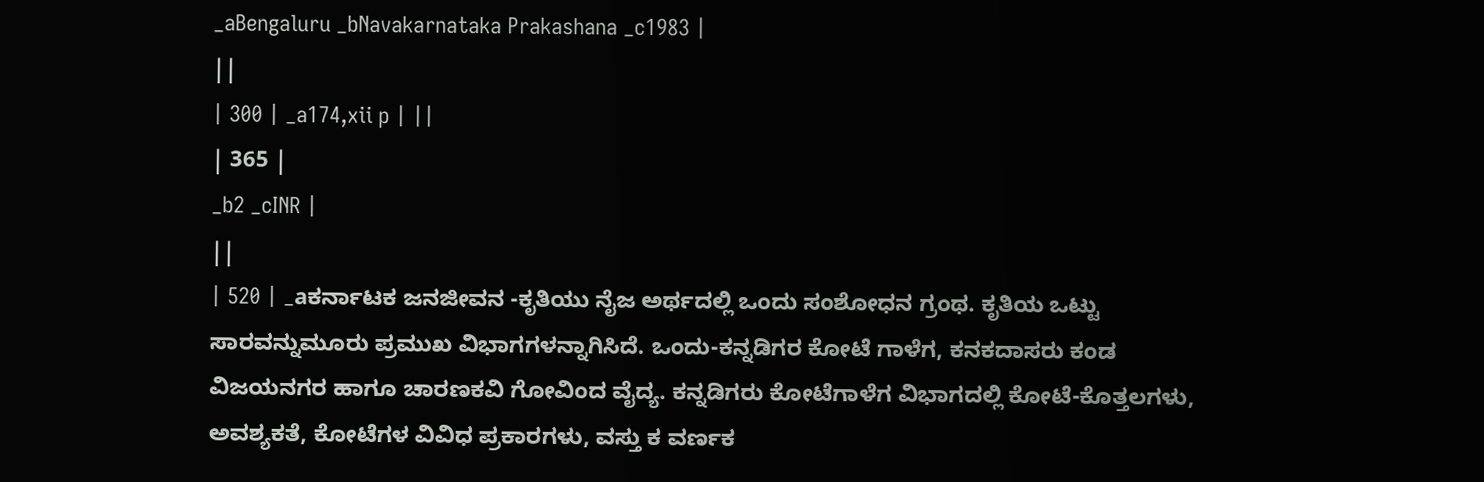_aBengaluru _bNavakarnataka Prakashana _c1983 |
||
| 300 | _a174,xii p | ||
| 365 |
_b2 _cINR |
||
| 520 | _aಕರ್ನಾಟಕ ಜನಜೀವನ -ಕೃತಿಯು ನೈಜ ಅರ್ಥದಲ್ಲಿ ಒಂದು ಸಂಶೋಧನ ಗ್ರಂಥ. ಕೃತಿಯ ಒಟ್ಟು ಸಾರವನ್ನುಮೂರು ಪ್ರಮುಖ ವಿಭಾಗಗಳನ್ನಾಗಿಸಿದೆ. ಒಂದು-ಕನ್ನಡಿಗರ ಕೋಟೆ ಗಾಳೆಗ, ಕನಕದಾಸರು ಕಂಡ ವಿಜಯನಗರ ಹಾಗೂ ಚಾರಣಕವಿ ಗೋವಿಂದ ವೈದ್ಯ. ಕನ್ನಡಿಗರು ಕೋಟೆಗಾಳೆಗ ವಿಭಾಗದಲ್ಲಿ ಕೋಟೆ-ಕೊತ್ತಲಗಳು, ಅವಶ್ಯಕತೆ, ಕೋಟೆಗಳ ವಿವಿಧ ಪ್ರಕಾರಗಳು, ವಸ್ತು ಕ ವರ್ಣಕ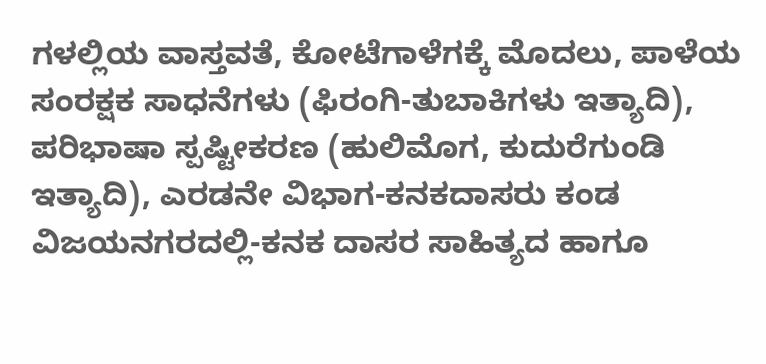ಗಳಲ್ಲಿಯ ವಾಸ್ತವತೆ, ಕೋಟೆಗಾಳೆಗಕ್ಕೆ ಮೊದಲು, ಪಾಳೆಯ ಸಂರಕ್ಷಕ ಸಾಧನೆಗಳು (ಫಿರಂಗಿ-ತುಬಾಕಿಗಳು ಇತ್ಯಾದಿ), ಪರಿಭಾಷಾ ಸ್ಪಷ್ಟೀಕರಣ (ಹುಲಿಮೊಗ, ಕುದುರೆಗುಂಡಿ ಇತ್ಯಾದಿ), ಎರಡನೇ ವಿಭಾಗ-ಕನಕದಾಸರು ಕಂಡ ವಿಜಯನಗರದಲ್ಲಿ-ಕನಕ ದಾಸರ ಸಾಹಿತ್ಯದ ಹಾಗೂ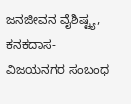ಜನಜೀವನ ವೈಶಿಷ್ಟ್ಯ, ಕನಕದಾಸ-ವಿಜಯನಗರ ಸಂಬಂಧ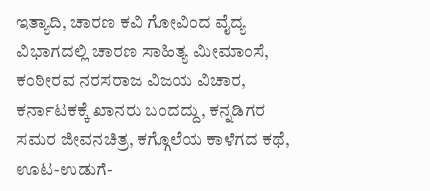ಇತ್ಯಾದಿ, ಚಾರಣ ಕವಿ ಗೋವಿಂದ ವೈದ್ಯ ವಿಭಾಗದಲ್ಲಿ ಚಾರಣ ಸಾಹಿತ್ಯ ಮೀಮಾಂಸೆ, ಕಂಠೀರವ ನರಸರಾಜ ವಿಜಯ ವಿಚಾರ, ಕರ್ನಾಟಕಕ್ಕೆ ಖಾನರು ಬಂದದ್ದು, ಕನ್ನಡಿಗರ ಸಮರ ಜೀವನಚಿತ್ರ, ಕಗ್ಗೊಲೆಯ ಕಾಳೆಗದ ಕಥೆ, ಊಟ-ಉಡುಗೆ-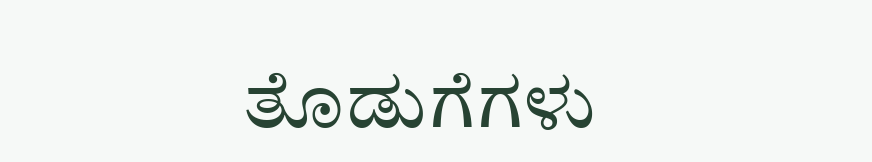ತೊಡುಗೆಗಳು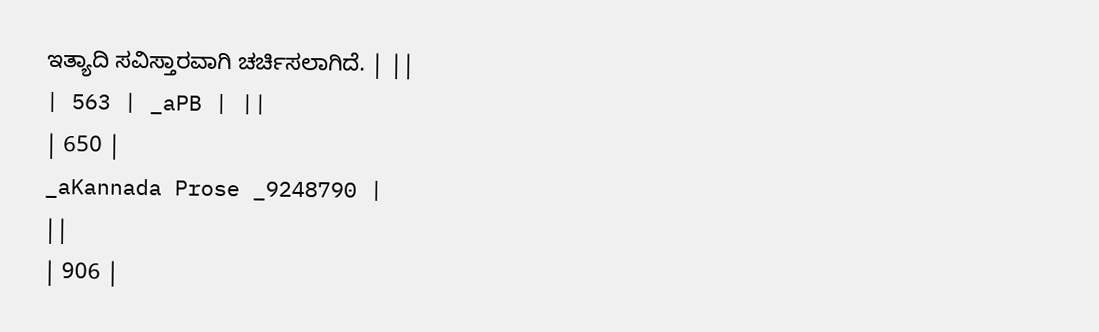ಇತ್ಯಾದಿ ಸವಿಸ್ತಾರವಾಗಿ ಚರ್ಚಿಸಲಾಗಿದೆ. | ||
| 563 | _aPB | ||
| 650 |
_aKannada Prose _9248790 |
||
| 906 |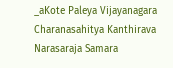_aKote Paleya Vijayanagara Charanasahitya Kanthirava Narasaraja Samara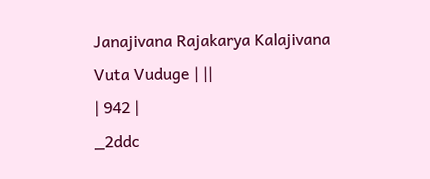Janajivana Rajakarya Kalajivana Vuta Vuduge | ||
| 942 |
_2ddc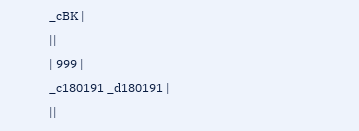_cBK |
||
| 999 |
_c180191 _d180191 |
||